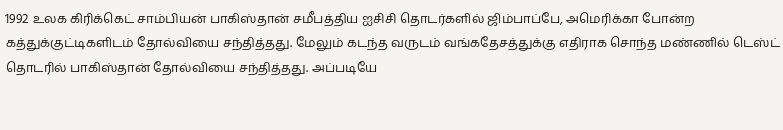1992 உலக கிரிக்கெட் சாம்பியன் பாகிஸ்தான் சமீபத்திய ஐசிசி தொடர்களில் ஜிம்பாப்பே, அமெரிக்கா போன்ற கத்துக்குட்டிகளிடம் தோல்வியை சந்தித்தது. மேலும் கடந்த வருடம் வங்கதேசத்துக்கு எதிராக சொந்த மண்ணில் டெஸ்ட் தொடரில் பாகிஸ்தான் தோல்வியை சந்தித்தது. அப்படியே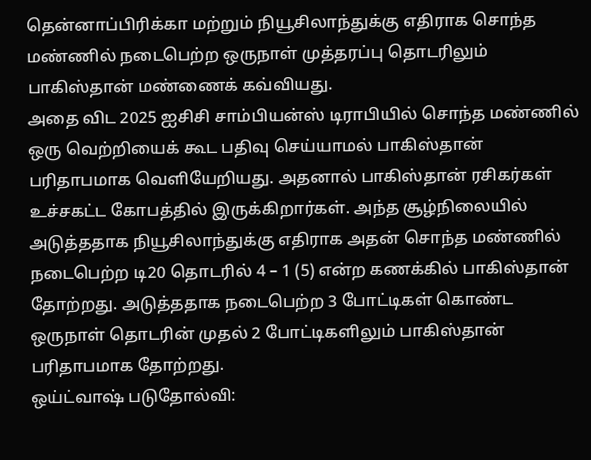தென்னாப்பிரிக்கா மற்றும் நியூசிலாந்துக்கு எதிராக சொந்த மண்ணில் நடைபெற்ற ஒருநாள் முத்தரப்பு தொடரிலும் பாகிஸ்தான் மண்ணைக் கவ்வியது.
அதை விட 2025 ஐசிசி சாம்பியன்ஸ் டிராபியில் சொந்த மண்ணில் ஒரு வெற்றியைக் கூட பதிவு செய்யாமல் பாகிஸ்தான் பரிதாபமாக வெளியேறியது. அதனால் பாகிஸ்தான் ரசிகர்கள் உச்சகட்ட கோபத்தில் இருக்கிறார்கள். அந்த சூழ்நிலையில் அடுத்ததாக நியூசிலாந்துக்கு எதிராக அதன் சொந்த மண்ணில் நடைபெற்ற டி20 தொடரில் 4 – 1 (5) என்ற கணக்கில் பாகிஸ்தான் தோற்றது. அடுத்ததாக நடைபெற்ற 3 போட்டிகள் கொண்ட ஒருநாள் தொடரின் முதல் 2 போட்டிகளிலும் பாகிஸ்தான் பரிதாபமாக தோற்றது.
ஒய்ட்வாஷ் படுதோல்வி: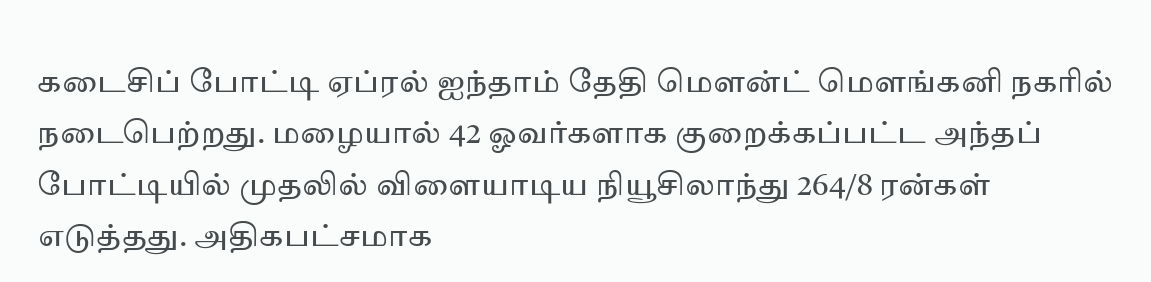கடைசிப் போட்டி ஏப்ரல் ஐந்தாம் தேதி மௌன்ட் மௌங்கனி நகரில் நடைபெற்றது. மழையால் 42 ஓவர்களாக குறைக்கப்பட்ட அந்தப் போட்டியில் முதலில் விளையாடிய நியூசிலாந்து 264/8 ரன்கள் எடுத்தது. அதிகபட்சமாக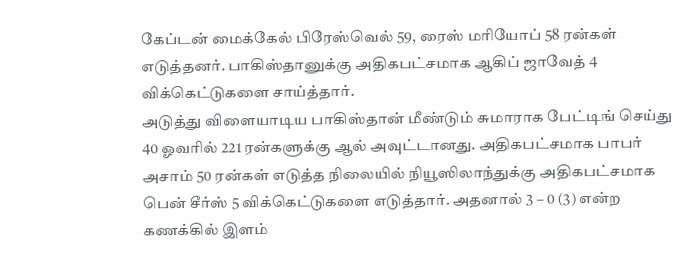கேப்டன் மைக்கேல் பிரேஸ்வெல் 59, ரைஸ் மரியோப் 58 ரன்கள் எடுத்தனர். பாகிஸ்தானுக்கு அதிகபட்சமாக ஆகிப் ஜாவேத் 4 விக்கெட்டுகளை சாய்த்தார்.
அடுத்து விளையாடிய பாகிஸ்தான் மீண்டும் சுமாராக பேட்டிங் செய்து 40 ஓவரில் 221 ரன்களுக்கு ஆல் அவுட்டானது. அதிகபட்சமாக பாபர் அசாம் 50 ரன்கள் எடுத்த நிலையில் நியூஸிலாந்துக்கு அதிகபட்சமாக பென் சீர்ஸ் 5 விக்கெட்டுகளை எடுத்தார். அதனால் 3 – 0 (3) என்ற கணக்கில் இளம்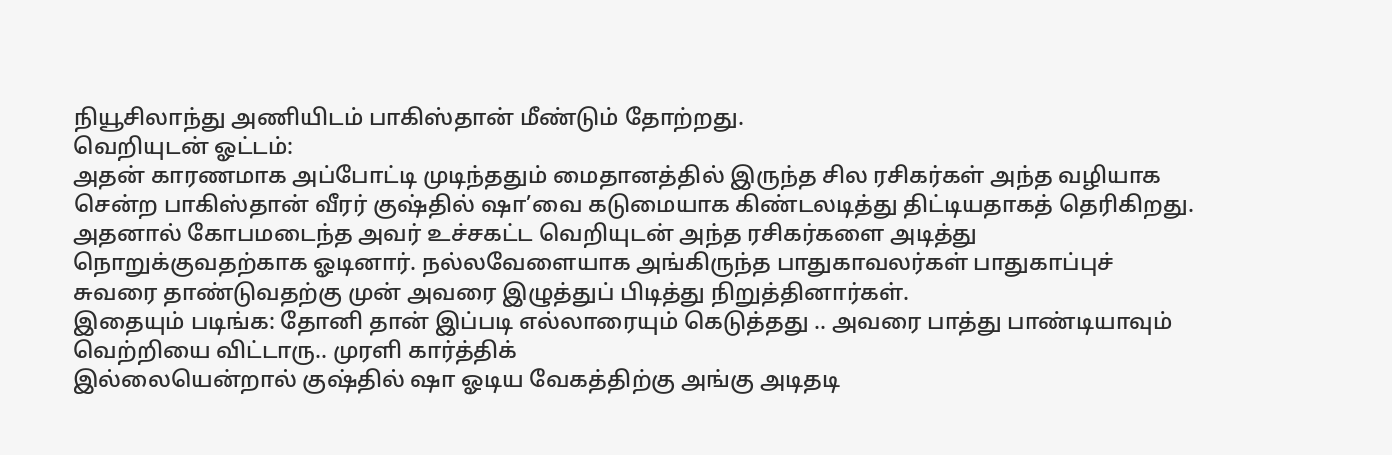நியூசிலாந்து அணியிடம் பாகிஸ்தான் மீண்டும் தோற்றது.
வெறியுடன் ஓட்டம்:
அதன் காரணமாக அப்போட்டி முடிந்ததும் மைதானத்தில் இருந்த சில ரசிகர்கள் அந்த வழியாக சென்ற பாகிஸ்தான் வீரர் குஷ்தில் ஷா’வை கடுமையாக கிண்டலடித்து திட்டியதாகத் தெரிகிறது. அதனால் கோபமடைந்த அவர் உச்சகட்ட வெறியுடன் அந்த ரசிகர்களை அடித்து நொறுக்குவதற்காக ஓடினார். நல்லவேளையாக அங்கிருந்த பாதுகாவலர்கள் பாதுகாப்புச் சுவரை தாண்டுவதற்கு முன் அவரை இழுத்துப் பிடித்து நிறுத்தினார்கள்.
இதையும் படிங்க: தோனி தான் இப்படி எல்லாரையும் கெடுத்தது .. அவரை பாத்து பாண்டியாவும் வெற்றியை விட்டாரு.. முரளி கார்த்திக்
இல்லையென்றால் குஷ்தில் ஷா ஓடிய வேகத்திற்கு அங்கு அடிதடி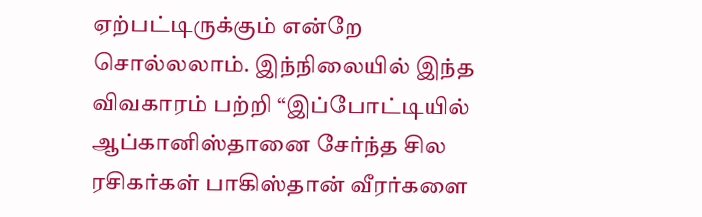ஏற்பட்டிருக்கும் என்றே சொல்லலாம். இந்நிலையில் இந்த விவகாரம் பற்றி “இப்போட்டியில் ஆப்கானிஸ்தானை சேர்ந்த சில ரசிகர்கள் பாகிஸ்தான் வீரர்களை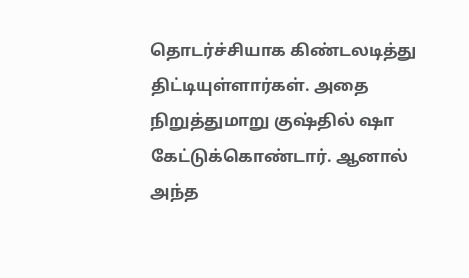தொடர்ச்சியாக கிண்டலடித்து திட்டியுள்ளார்கள். அதை நிறுத்துமாறு குஷ்தில் ஷா கேட்டுக்கொண்டார். ஆனால் அந்த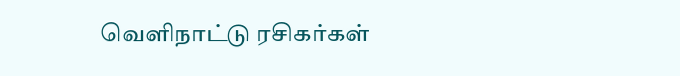வெளிநாட்டு ரசிகர்கள்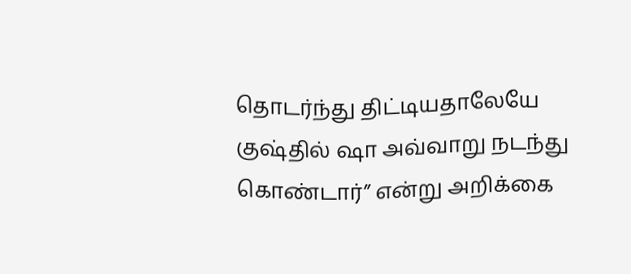தொடர்ந்து திட்டியதாலேயே குஷ்தில் ஷா அவ்வாறு நடந்து கொண்டார்” என்று அறிக்கை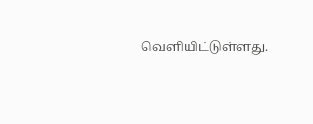வெளியிட்டுள்ளது.